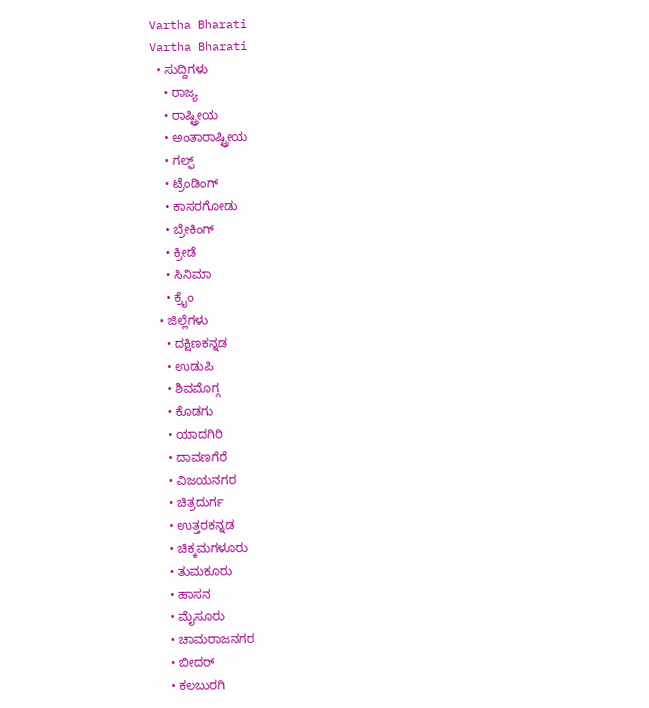Vartha Bharati
Vartha Bharati
  • ಸುದ್ದಿಗಳು
    • ರಾಜ್ಯ
    • ರಾಷ್ಟ್ರೀಯ
    • ಅಂತಾರಾಷ್ಟ್ರೀಯ
    • ಗಲ್ಫ್
    • ಟ್ರೆಂಡಿಂಗ್
    • ಕಾಸರಗೋಡು
    • ಬ್ರೇಕಿಂಗ್
    • ಕ್ರೀಡೆ
    • ಸಿನಿಮಾ
    • ಕ್ರೈಂ
  • ಜಿಲ್ಲೆಗಳು
    • ದಕ್ಷಿಣಕನ್ನಡ
    • ಉಡುಪಿ
    • ಶಿವಮೊಗ್ಗ
    • ಕೊಡಗು
    • ಯಾದಗಿರಿ
    • ದಾವಣಗೆರೆ
    • ವಿಜಯನಗರ
    • ಚಿತ್ರದುರ್ಗ
    • ಉತ್ತರಕನ್ನಡ
    • ಚಿಕ್ಕಮಗಳೂರು
    • ತುಮಕೂರು
    • ಹಾಸನ
    • ಮೈಸೂರು
    • ಚಾಮರಾಜನಗರ
    • ಬೀದರ್‌
    • ಕಲಬುರಗಿ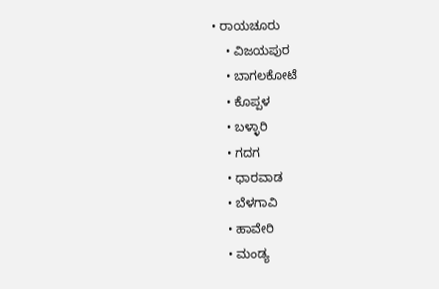• ರಾಯಚೂರು
    • ವಿಜಯಪುರ
    • ಬಾಗಲಕೋಟೆ
    • ಕೊಪ್ಪಳ
    • ಬಳ್ಳಾರಿ
    • ಗದಗ
    • ಧಾರವಾಡ‌
    • ಬೆಳಗಾವಿ
    • ಹಾವೇರಿ
    • ಮಂಡ್ಯ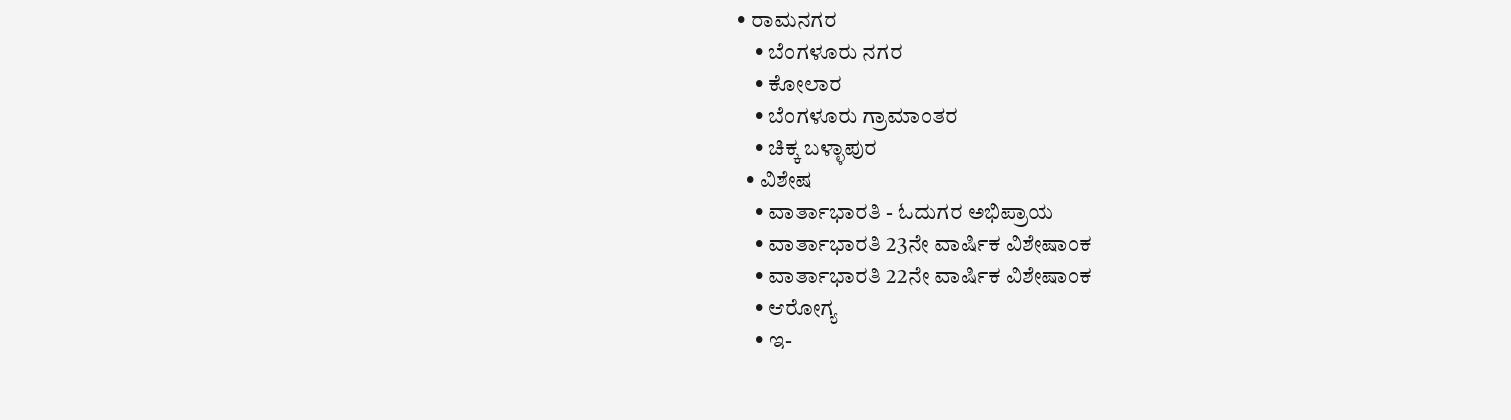• ರಾಮನಗರ
    • ಬೆಂಗಳೂರು ನಗರ
    • ಕೋಲಾರ
    • ಬೆಂಗಳೂರು ಗ್ರಾಮಾಂತರ
    • ಚಿಕ್ಕ ಬಳ್ಳಾಪುರ
  • ವಿಶೇಷ
    • ವಾರ್ತಾಭಾರತಿ - ಓದುಗರ ಅಭಿಪ್ರಾಯ
    • ವಾರ್ತಾಭಾರತಿ 23ನೇ ವಾರ್ಷಿಕ ವಿಶೇಷಾಂಕ
    • ವಾರ್ತಾಭಾರತಿ 22ನೇ ವಾರ್ಷಿಕ ವಿಶೇಷಾಂಕ
    • ಆರೋಗ್ಯ
    • ಇ-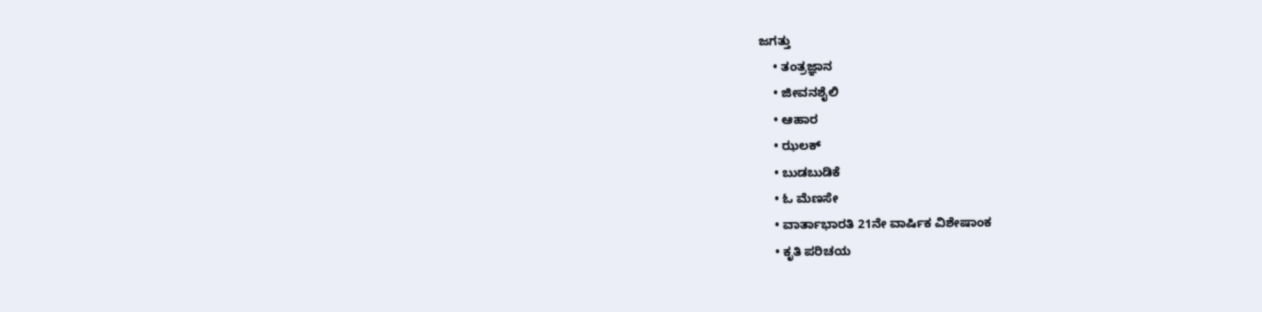ಜಗತ್ತು
    • ತಂತ್ರಜ್ಞಾನ
    • ಜೀವನಶೈಲಿ
    • ಆಹಾರ
    • ಝಲಕ್
    • ಬುಡಬುಡಿಕೆ
    • ಓ ಮೆಣಸೇ
    • ವಾರ್ತಾಭಾರತಿ 21ನೇ ವಾರ್ಷಿಕ ವಿಶೇಷಾಂಕ
    • ಕೃತಿ ಪರಿಚಯ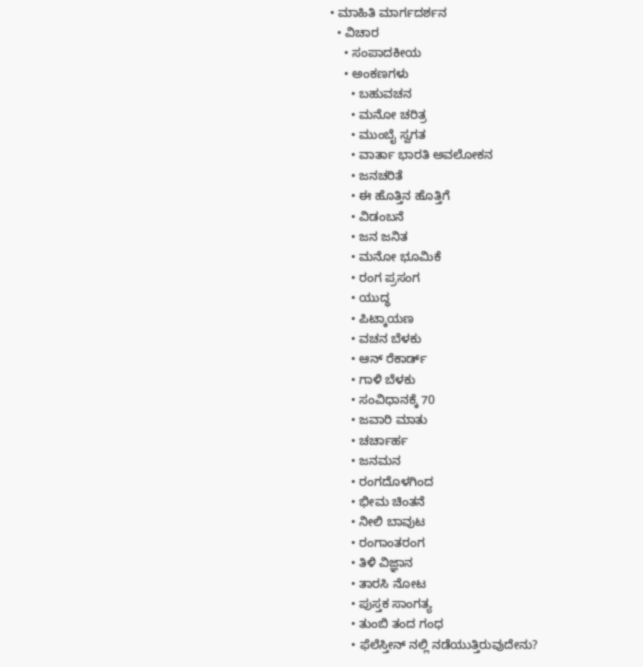• ಮಾಹಿತಿ ಮಾರ್ಗದರ್ಶನ
  • ವಿಚಾರ
    • ಸಂಪಾದಕೀಯ
    • ಅಂಕಣಗಳು
      • ಬಹುವಚನ
      • ಮನೋ ಚರಿತ್ರ
      • ಮುಂಬೈ ಸ್ವಗತ
      • ವಾರ್ತಾ ಭಾರತಿ ಅವಲೋಕನ
      • ಜನಚರಿತೆ
      • ಈ ಹೊತ್ತಿನ ಹೊತ್ತಿಗೆ
      • ವಿಡಂಬನೆ
      • ಜನ ಜನಿತ
      • ಮನೋ ಭೂಮಿಕೆ
      • ರಂಗ ಪ್ರಸಂಗ
      • ಯುದ್ಧ
      • ಪಿಟ್ಕಾಯಣ
      • ವಚನ ಬೆಳಕು
      • ಆನ್ ರೆಕಾರ್ಡ್
      • ಗಾಳಿ ಬೆಳಕು
      • ಸಂವಿಧಾನಕ್ಕೆ 70
      • ಜವಾರಿ ಮಾತು
      • ಚರ್ಚಾರ್ಹ
      • ಜನಮನ
      • ರಂಗದೊಳಗಿಂದ
      • ಭೀಮ ಚಿಂತನೆ
      • ನೀಲಿ ಬಾವುಟ
      • ರಂಗಾಂತರಂಗ
      • ತಿಳಿ ವಿಜ್ಞಾನ
      • ತಾರಸಿ ನೋಟ
      • ಪುಸ್ತಕ ಸಾಂಗತ್ಯ
      • ತುಂಬಿ ತಂದ ಗಂಧ
      • ಫೆಲೆಸ್ತೀನ್ ‌ನಲ್ಲಿ ನಡೆಯುತ್ತಿರುವುದೇನು?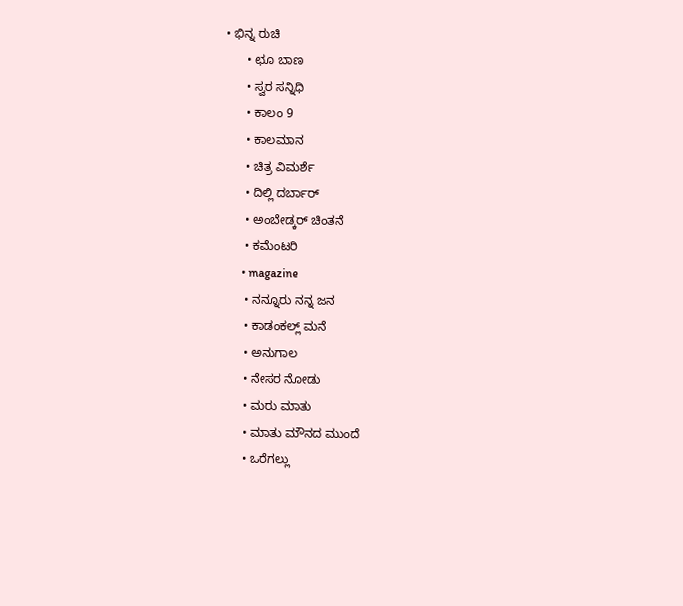• ಭಿನ್ನ ರುಚಿ
      • ಛೂ ಬಾಣ
      • ಸ್ವರ ಸನ್ನಿಧಿ
      • ಕಾಲಂ 9
      • ಕಾಲಮಾನ
      • ಚಿತ್ರ ವಿಮರ್ಶೆ
      • ದಿಲ್ಲಿ ದರ್ಬಾರ್
      • ಅಂಬೇಡ್ಕರ್ ಚಿಂತನೆ
      • ಕಮೆಂಟರಿ
      • magazine
      • ನನ್ನೂರು ನನ್ನ ಜನ
      • ಕಾಡಂಕಲ್ಲ್ ಮನೆ
      • ಅನುಗಾಲ
      • ನೇಸರ ನೋಡು
      • ಮರು ಮಾತು
      • ಮಾತು ಮೌನದ ಮುಂದೆ
      • ಒರೆಗಲ್ಲು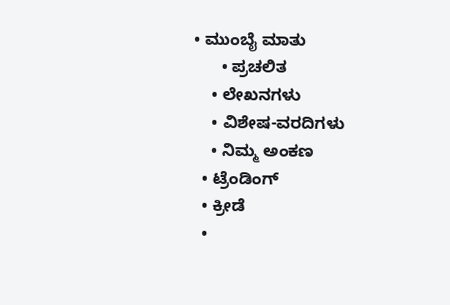• ಮುಂಬೈ ಮಾತು
      • ಪ್ರಚಲಿತ
    • ಲೇಖನಗಳು
    • ವಿಶೇಷ-ವರದಿಗಳು
    • ನಿಮ್ಮ ಅಂಕಣ
  • ಟ್ರೆಂಡಿಂಗ್
  • ಕ್ರೀಡೆ
  •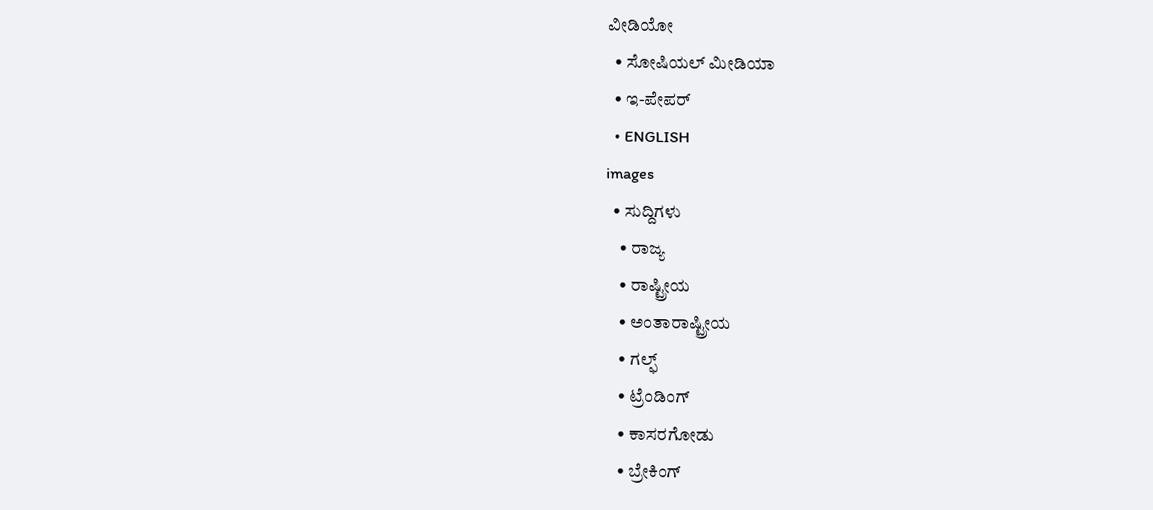ವೀಡಿಯೋ
  • ಸೋಷಿಯಲ್ ಮೀಡಿಯಾ
  • ಇ-ಪೇಪರ್
  • ENGLISH
images
  • ಸುದ್ದಿಗಳು
    • ರಾಜ್ಯ
    • ರಾಷ್ಟ್ರೀಯ
    • ಅಂತಾರಾಷ್ಟ್ರೀಯ
    • ಗಲ್ಫ್
    • ಟ್ರೆಂಡಿಂಗ್
    • ಕಾಸರಗೋಡು
    • ಬ್ರೇಕಿಂಗ್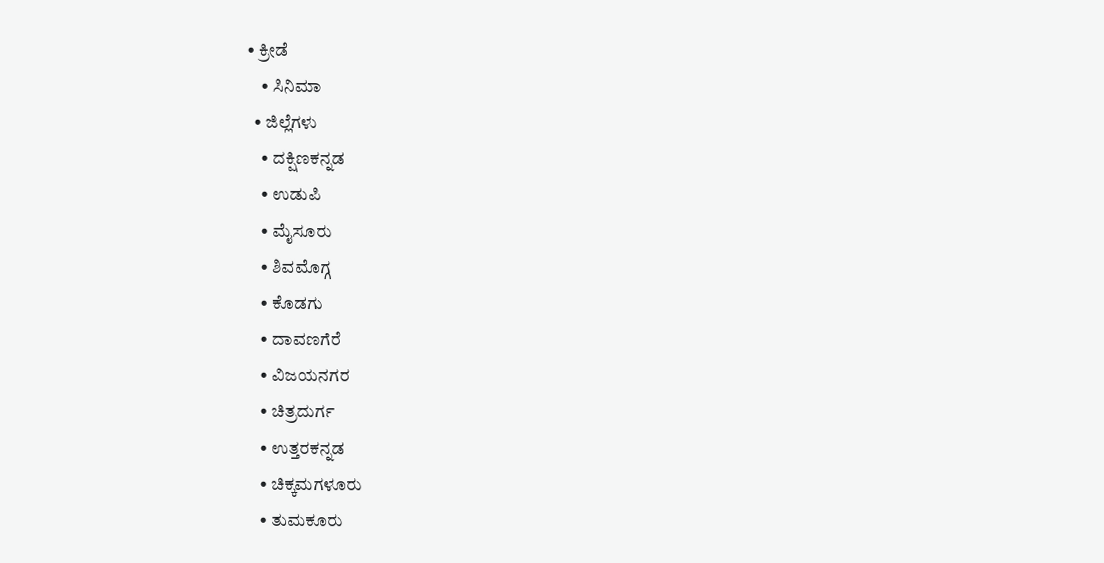• ಕ್ರೀಡೆ
    • ಸಿನಿಮಾ
  • ಜಿಲ್ಲೆಗಳು
    • ದಕ್ಷಿಣಕನ್ನಡ
    • ಉಡುಪಿ
    • ಮೈಸೂರು
    • ಶಿವಮೊಗ್ಗ
    • ಕೊಡಗು
    • ದಾವಣಗೆರೆ
    • ವಿಜಯನಗರ
    • ಚಿತ್ರದುರ್ಗ
    • ಉತ್ತರಕನ್ನಡ
    • ಚಿಕ್ಕಮಗಳೂರು
    • ತುಮಕೂರು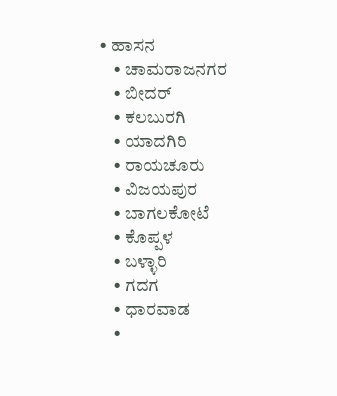• ಹಾಸನ
    • ಚಾಮರಾಜನಗರ
    • ಬೀದರ್‌
    • ಕಲಬುರಗಿ
    • ಯಾದಗಿರಿ
    • ರಾಯಚೂರು
    • ವಿಜಯಪುರ
    • ಬಾಗಲಕೋಟೆ
    • ಕೊಪ್ಪಳ
    • ಬಳ್ಳಾರಿ
    • ಗದಗ
    • ಧಾರವಾಡ
    •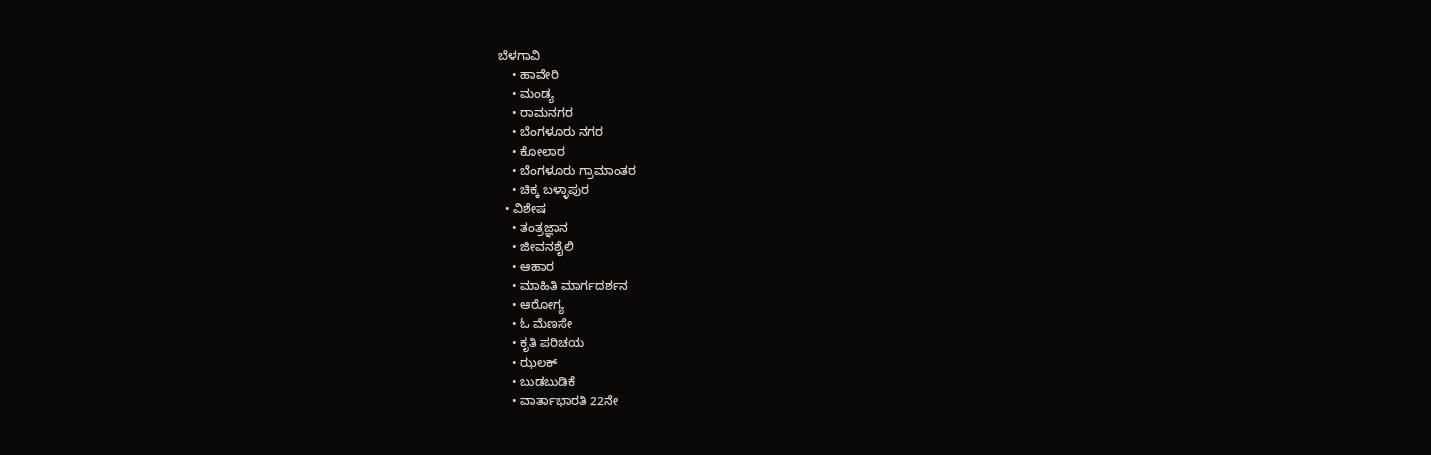ಬೆಳಗಾವಿ
    • ಹಾವೇರಿ
    • ಮಂಡ್ಯ
    • ರಾಮನಗರ
    • ಬೆಂಗಳೂರು ನಗರ
    • ಕೋಲಾರ
    • ಬೆಂಗಳೂರು ಗ್ರಾಮಾಂತರ
    • ಚಿಕ್ಕ ಬಳ್ಳಾಪುರ
  • ವಿಶೇಷ
    • ತಂತ್ರಜ್ಞಾನ
    • ಜೀವನಶೈಲಿ
    • ಆಹಾರ
    • ಮಾಹಿತಿ ಮಾರ್ಗದರ್ಶನ
    • ಆರೋಗ್ಯ
    • ಓ ಮೆಣಸೇ
    • ಕೃತಿ ಪರಿಚಯ
    • ಝಲಕ್
    • ಬುಡಬುಡಿಕೆ
    • ವಾರ್ತಾಭಾರತಿ 22ನೇ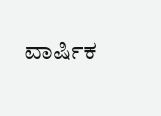ವಾರ್ಷಿಕ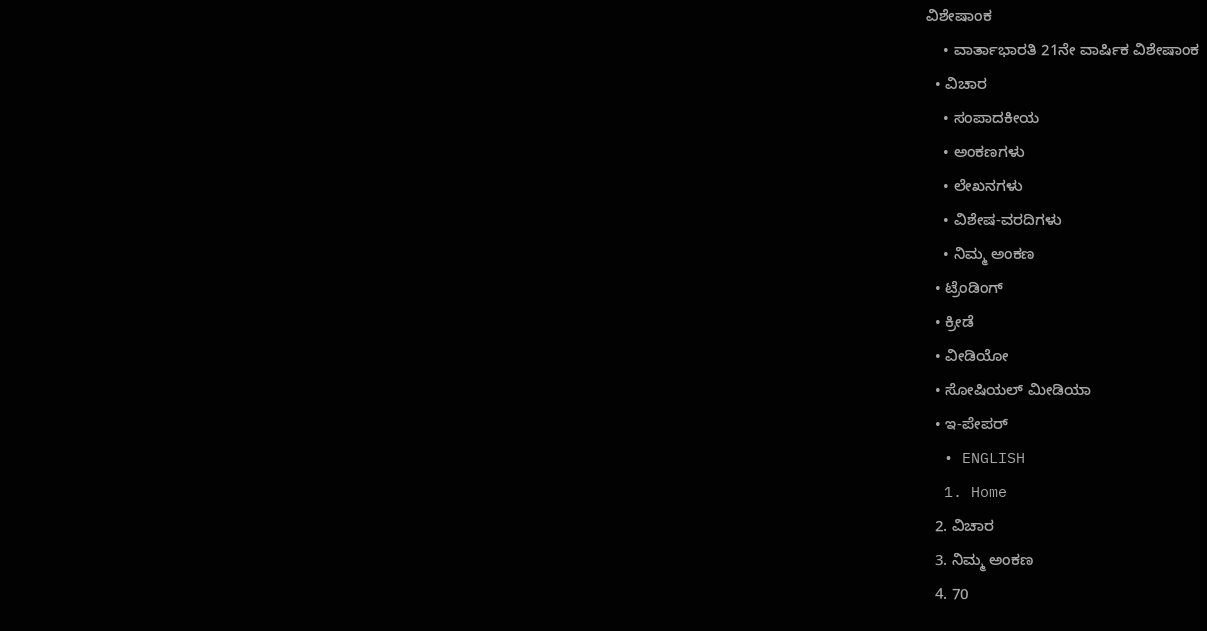ವಿಶೇಷಾಂಕ
    • ವಾರ್ತಾಭಾರತಿ 21ನೇ ವಾರ್ಷಿಕ ವಿಶೇಷಾಂಕ
  • ವಿಚಾರ
    • ಸಂಪಾದಕೀಯ
    • ಅಂಕಣಗಳು
    • ಲೇಖನಗಳು
    • ವಿಶೇಷ-ವರದಿಗಳು
    • ನಿಮ್ಮ ಅಂಕಣ
  • ಟ್ರೆಂಡಿಂಗ್
  • ಕ್ರೀಡೆ
  • ವೀಡಿಯೋ
  • ಸೋಷಿಯಲ್ ಮೀಡಿಯಾ
  • ಇ-ಪೇಪರ್
  • ENGLISH
  1. Home
  2. ವಿಚಾರ
  3. ನಿಮ್ಮ ಅಂಕಣ
  4. 70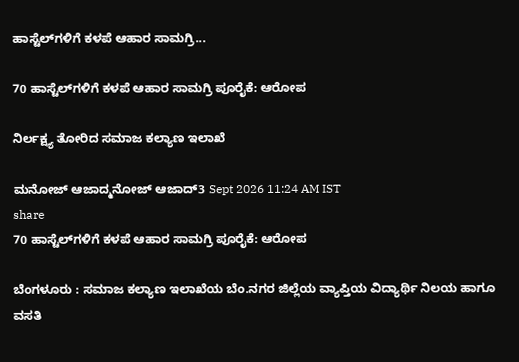ಹಾಸ್ಟೆಲ್‌ಗಳಿಗೆ ಕಳಪೆ ಆಹಾರ ಸಾಮಗ್ರಿ...

70 ಹಾಸ್ಟೆಲ್‌ಗಳಿಗೆ ಕಳಪೆ ಆಹಾರ ಸಾಮಗ್ರಿ ಪೂರೈಕೆ: ಆರೋಪ

ನಿರ್ಲಕ್ಷ್ಯ ತೋರಿದ ಸಮಾಜ ಕಲ್ಯಾಣ ಇಲಾಖೆ

ಮನೋಜ್ ಆಜಾದ್ಮನೋಜ್ ಆಜಾದ್3 Sept 2026 11:24 AM IST
share
70 ಹಾಸ್ಟೆಲ್‌ಗಳಿಗೆ ಕಳಪೆ ಆಹಾರ ಸಾಮಗ್ರಿ ಪೂರೈಕೆ: ಆರೋಪ

ಬೆಂಗಳೂರು : ಸಮಾಜ ಕಲ್ಯಾಣ ಇಲಾಖೆಯ ಬೆಂ.ನಗರ ಜಿಲ್ಲೆಯ ವ್ಯಾಪ್ತಿಯ ವಿದ್ಯಾರ್ಥಿ ನಿಲಯ ಹಾಗೂ ವಸತಿ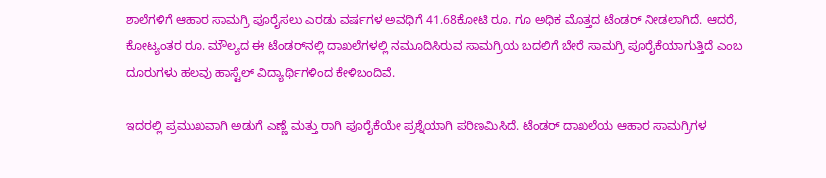ಶಾಲೆಗಳಿಗೆ ಆಹಾರ ಸಾಮಗ್ರಿ ಪೂರೈಸಲು ಎರಡು ವರ್ಷಗಳ ಅವಧಿಗೆ 41.68ಕೋಟಿ ರೂ. ಗೂ ಅಧಿಕ ಮೊತ್ತದ ಟೆಂಡರ್ ನೀಡಲಾಗಿದೆ. ಆದರೆ, ಕೋಟ್ಯಂತರ ರೂ. ಮೌಲ್ಯದ ಈ ಟೆಂಡರ್‌ನಲ್ಲಿ ದಾಖಲೆಗಳಲ್ಲಿ ನಮೂದಿಸಿರುವ ಸಾಮಗ್ರಿಯ ಬದಲಿಗೆ ಬೇರೆ ಸಾಮಗ್ರಿ ಪೂರೈಕೆಯಾಗುತ್ತಿದೆ ಎಂಬ ದೂರುಗಳು ಹಲವು ಹಾಸ್ಟೆಲ್ ವಿದ್ಯಾರ್ಥಿಗಳಿಂದ ಕೇಳಿಬಂದಿವೆ.

ಇದರಲ್ಲಿ ಪ್ರಮುಖವಾಗಿ ಅಡುಗೆ ಎಣ್ಣೆ ಮತ್ತು ರಾಗಿ ಪೂರೈಕೆಯೇ ಪ್ರಶ್ನೆಯಾಗಿ ಪರಿಣಮಿಸಿದೆ. ಟೆಂಡರ್ ದಾಖಲೆಯ ಆಹಾರ ಸಾಮಗ್ರಿಗಳ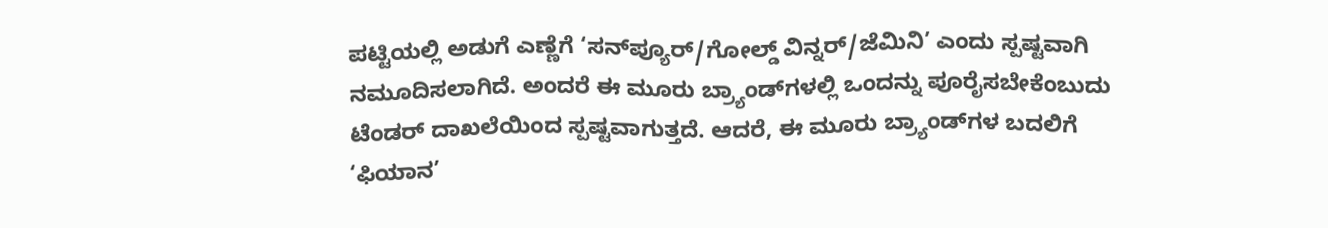ಪಟ್ಟಿಯಲ್ಲಿ ಅಡುಗೆ ಎಣ್ಣೆಗೆ ‘ಸನ್‌ಪ್ಯೂರ್/ಗೋಲ್ಡ್ ವಿನ್ನರ್/ಜೆಮಿನಿ’ ಎಂದು ಸ್ಪಷ್ಟವಾಗಿ ನಮೂದಿಸಲಾಗಿದೆ. ಅಂದರೆ ಈ ಮೂರು ಬ್ರ್ಯಾಂಡ್‌ಗಳಲ್ಲಿ ಒಂದನ್ನು ಪೂರೈಸಬೇಕೆಂಬುದು ಟೆಂಡರ್ ದಾಖಲೆಯಿಂದ ಸ್ಪಷ್ಟವಾಗುತ್ತದೆ. ಆದರೆ, ಈ ಮೂರು ಬ್ರ್ಯಾಂಡ್‌ಗಳ ಬದಲಿಗೆ ‘ಫಿಯಾನ’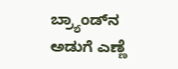ಬ್ರ್ಯಾಂಡ್‌ನ ಅಡುಗೆ ಎಣ್ಣೆ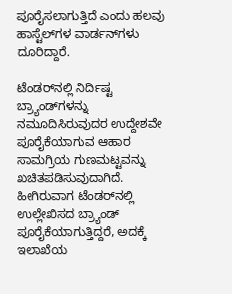ಪೂರೈಸಲಾಗುತ್ತಿದೆ ಎಂದು ಹಲವು ಹಾಸ್ಟೆಲ್‌ಗಳ ವಾರ್ಡನ್‌ಗಳು ದೂರಿದ್ದಾರೆ.

ಟೆಂಡರ್‌ನಲ್ಲಿ ನಿರ್ದಿಷ್ಟ ಬ್ರ್ಯಾಂಡ್‌ಗಳನ್ನು ನಮೂದಿಸಿರುವುದರ ಉದ್ದೇಶವೇ ಪೂರೈಕೆಯಾಗುವ ಆಹಾರ ಸಾಮಗ್ರಿಯ ಗುಣಮಟ್ಟವನ್ನು ಖಚಿತಪಡಿಸುವುದಾಗಿದೆ. ಹೀಗಿರುವಾಗ ಟೆಂಡರ್‌ನಲ್ಲಿ ಉಲ್ಲೇಖಿಸದ ಬ್ರ್ಯಾಂಡ್ ಪೂರೈಕೆಯಾಗುತ್ತಿದ್ದರೆ, ಅದಕ್ಕೆ ಇಲಾಖೆಯ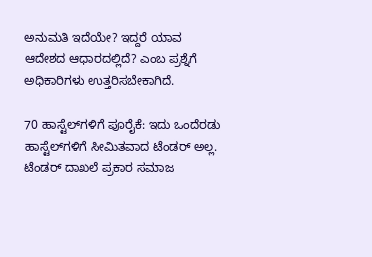ಅನುಮತಿ ಇದೆಯೇ? ಇದ್ದರೆ ಯಾವ ಆದೇಶದ ಆಧಾರದಲ್ಲಿದೆ? ಎಂಬ ಪ್ರಶ್ನೆಗೆ ಅಧಿಕಾರಿಗಳು ಉತ್ತರಿಸಬೇಕಾಗಿದೆ.

70 ಹಾಸ್ಟೆಲ್‌ಗಳಿಗೆ ಪೂರೈಕೆ: ಇದು ಒಂದೆರಡು ಹಾಸ್ಟೆಲ್‌ಗಳಿಗೆ ಸೀಮಿತವಾದ ಟೆಂಡರ್ ಅಲ್ಲ. ಟೆಂಡರ್ ದಾಖಲೆ ಪ್ರಕಾರ ಸಮಾಜ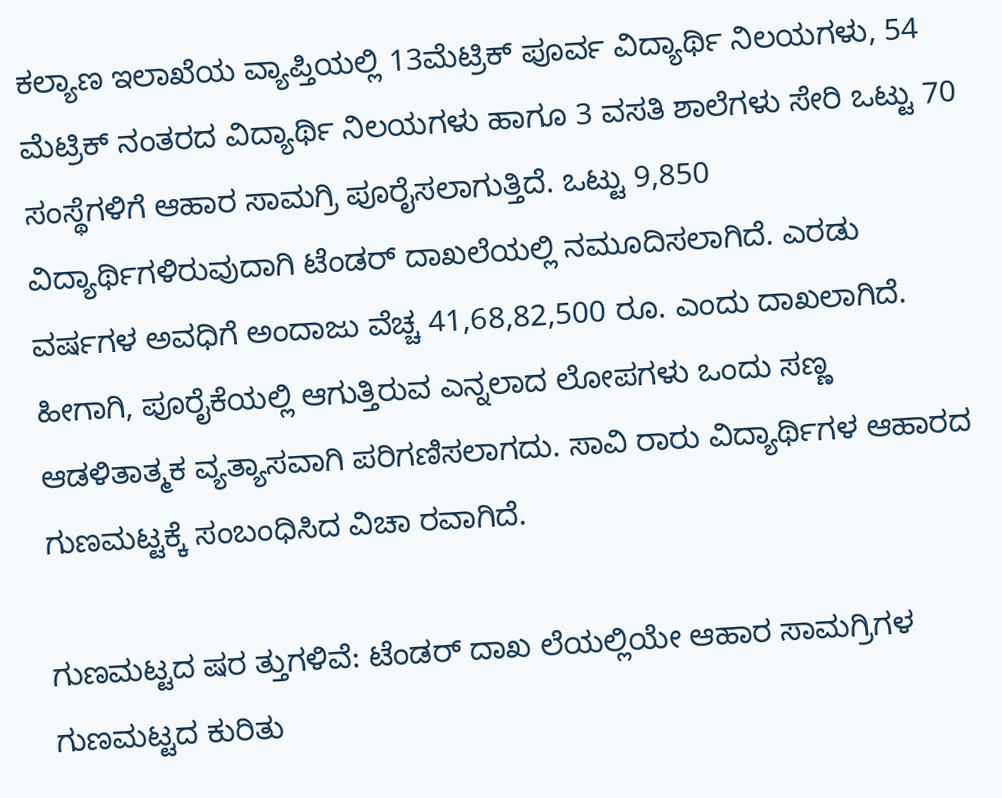ಕಲ್ಯಾಣ ಇಲಾಖೆಯ ವ್ಯಾಪ್ತಿಯಲ್ಲಿ 13ಮೆಟ್ರಿಕ್ ಪೂರ್ವ ವಿದ್ಯಾರ್ಥಿ ನಿಲಯಗಳು, 54 ಮೆಟ್ರಿಕ್ ನಂತರದ ವಿದ್ಯಾರ್ಥಿ ನಿಲಯಗಳು ಹಾಗೂ 3 ವಸತಿ ಶಾಲೆಗಳು ಸೇರಿ ಒಟ್ಟು 70 ಸಂಸ್ಥೆಗಳಿಗೆ ಆಹಾರ ಸಾಮಗ್ರಿ ಪೂರೈಸಲಾಗುತ್ತಿದೆ. ಒಟ್ಟು 9,850 ವಿದ್ಯಾರ್ಥಿಗಳಿರುವುದಾಗಿ ಟೆಂಡರ್ ದಾಖಲೆಯಲ್ಲಿ ನಮೂದಿಸಲಾಗಿದೆ. ಎರಡು ವರ್ಷಗಳ ಅವಧಿಗೆ ಅಂದಾಜು ವೆಚ್ಚ 41,68,82,500 ರೂ. ಎಂದು ದಾಖಲಾಗಿದೆ. ಹೀಗಾಗಿ, ಪೂರೈಕೆಯಲ್ಲಿ ಆಗುತ್ತಿರುವ ಎನ್ನಲಾದ ಲೋಪಗಳು ಒಂದು ಸಣ್ಣ ಆಡಳಿತಾತ್ಮಕ ವ್ಯತ್ಯಾಸವಾಗಿ ಪರಿಗಣಿಸಲಾಗದು. ಸಾವಿ ರಾರು ವಿದ್ಯಾರ್ಥಿಗಳ ಆಹಾರದ ಗುಣಮಟ್ಟಕ್ಕೆ ಸಂಬಂಧಿಸಿದ ವಿಚಾ ರವಾಗಿದೆ.

ಗುಣಮಟ್ಟದ ಷರ ತ್ತುಗಳಿವೆ: ಟೆಂಡರ್ ದಾಖ ಲೆಯಲ್ಲಿಯೇ ಆಹಾರ ಸಾಮಗ್ರಿಗಳ ಗುಣಮಟ್ಟದ ಕುರಿತು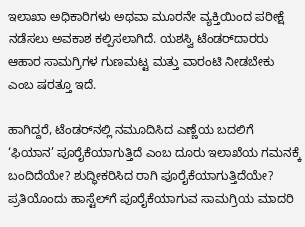ಇಲಾಖಾ ಅಧಿಕಾರಿಗಳು ಅಥವಾ ಮೂರನೇ ವ್ಯಕ್ತಿಯಿಂದ ಪರೀಕ್ಷೆ ನಡೆಸಲು ಅವಕಾಶ ಕಲ್ಪಿಸಲಾಗಿದೆ. ಯಶಸ್ವಿ ಟೆಂಡರ್‌ದಾರರು ಆಹಾರ ಸಾಮಗ್ರಿಗಳ ಗುಣಮಟ್ಟ ಮತ್ತು ವಾರಂಟಿ ನೀಡಬೇಕು ಎಂಬ ಷರತ್ತೂ ಇದೆ.

ಹಾಗಿದ್ದರೆ, ಟೆಂಡರ್‌ನಲ್ಲಿ ನಮೂದಿಸಿದ ಎಣ್ಣೆಯ ಬದಲಿಗೆ ‘ಫಿಯಾನ’ ಪೂರೈಕೆಯಾಗುತ್ತಿದೆ ಎಂಬ ದೂರು ಇಲಾಖೆಯ ಗಮನಕ್ಕೆ ಬಂದಿದೆಯೇ? ಶುದ್ಧೀಕರಿಸಿದ ರಾಗಿ ಪೂರೈಕೆಯಾಗುತ್ತಿದೆಯೇ? ಪ್ರತಿಯೊಂದು ಹಾಸ್ಟೆಲ್‌ಗೆ ಪೂರೈಕೆಯಾಗುವ ಸಾಮಗ್ರಿಯ ಮಾದರಿ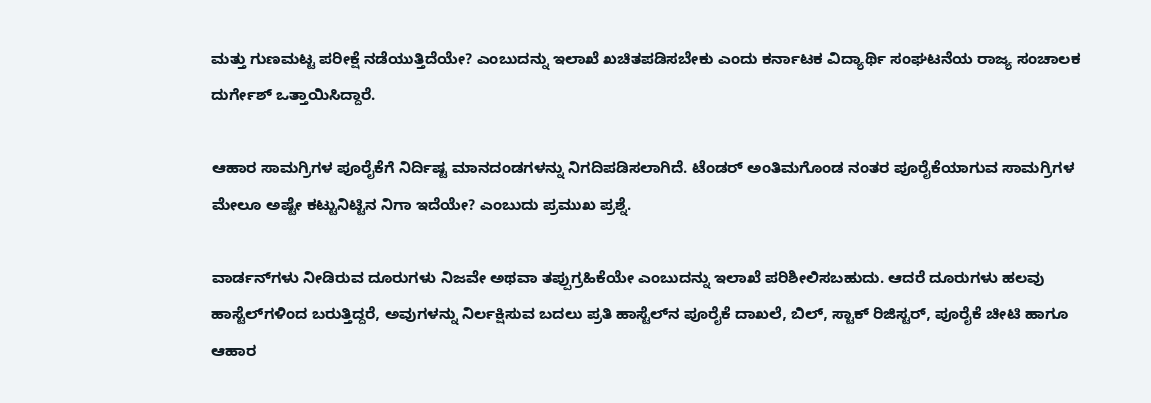ಮತ್ತು ಗುಣಮಟ್ಟ ಪರೀಕ್ಷೆ ನಡೆಯುತ್ತಿದೆಯೇ? ಎಂಬುದನ್ನು ಇಲಾಖೆ ಖಚಿತಪಡಿಸಬೇಕು ಎಂದು ಕರ್ನಾಟಕ ವಿದ್ಯಾರ್ಥಿ ಸಂಘಟನೆಯ ರಾಜ್ಯ ಸಂಚಾಲಕ ದುರ್ಗೇಶ್ ಒತ್ತಾಯಿಸಿದ್ದಾರೆ.

ಆಹಾರ ಸಾಮಗ್ರಿಗಳ ಪೂರೈಕೆಗೆ ನಿರ್ದಿಷ್ಟ ಮಾನದಂಡಗಳನ್ನು ನಿಗದಿಪಡಿಸಲಾಗಿದೆ. ಟೆಂಡರ್ ಅಂತಿಮಗೊಂಡ ನಂತರ ಪೂರೈಕೆಯಾಗುವ ಸಾಮಗ್ರಿಗಳ ಮೇಲೂ ಅಷ್ಟೇ ಕಟ್ಟುನಿಟ್ಟಿನ ನಿಗಾ ಇದೆಯೇ? ಎಂಬುದು ಪ್ರಮುಖ ಪ್ರಶ್ನೆ.

ವಾರ್ಡನ್‌ಗಳು ನೀಡಿರುವ ದೂರುಗಳು ನಿಜವೇ ಅಥವಾ ತಪ್ಪುಗ್ರಹಿಕೆಯೇ ಎಂಬುದನ್ನು ಇಲಾಖೆ ಪರಿಶೀಲಿಸಬಹುದು. ಆದರೆ ದೂರುಗಳು ಹಲವು ಹಾಸ್ಟೆಲ್‌ಗಳಿಂದ ಬರುತ್ತಿದ್ದರೆ, ಅವುಗಳನ್ನು ನಿರ್ಲಕ್ಷಿಸುವ ಬದಲು ಪ್ರತಿ ಹಾಸ್ಟೆಲ್‌ನ ಪೂರೈಕೆ ದಾಖಲೆ, ಬಿಲ್, ಸ್ಟಾಕ್ ರಿಜಿಸ್ಟರ್, ಪೂರೈಕೆ ಚೀಟಿ ಹಾಗೂ ಆಹಾರ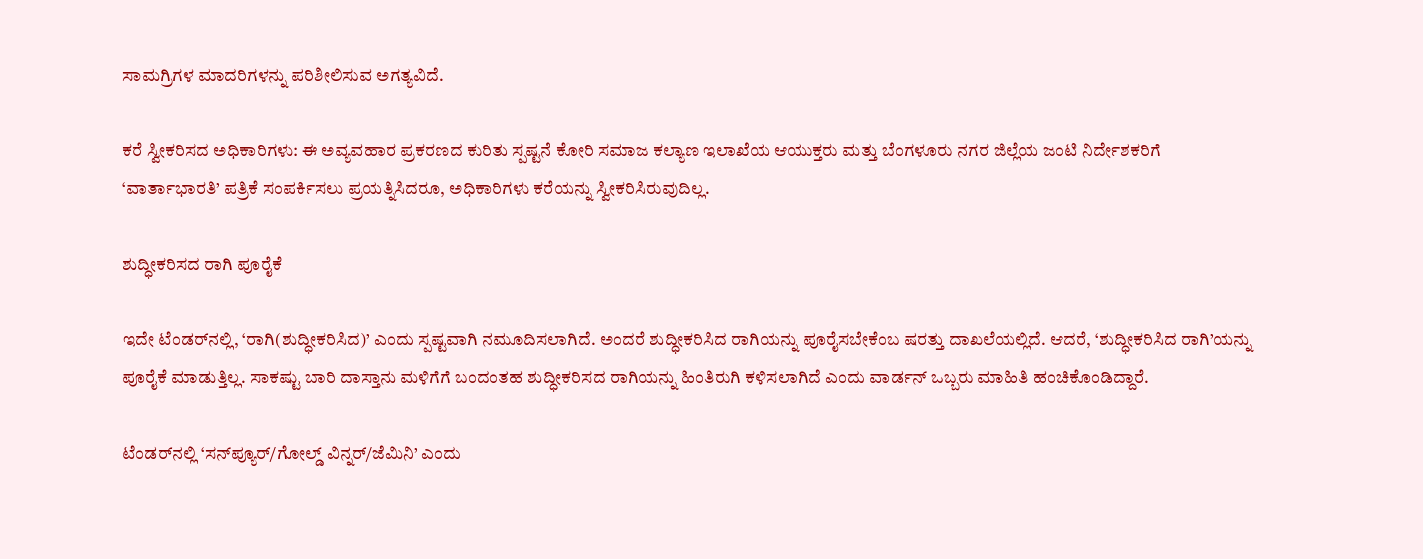ಸಾಮಗ್ರಿಗಳ ಮಾದರಿಗಳನ್ನು ಪರಿಶೀಲಿಸುವ ಅಗತ್ಯವಿದೆ.

ಕರೆ ಸ್ವೀಕರಿಸದ ಅಧಿಕಾರಿಗಳು: ಈ ಅವ್ಯವಹಾರ ಪ್ರಕರಣದ ಕುರಿತು ಸ್ಪಷ್ಟನೆ ಕೋರಿ ಸಮಾಜ ಕಲ್ಯಾಣ ಇಲಾಖೆಯ ಆಯುಕ್ತರು ಮತ್ತು ಬೆಂಗಳೂರು ನಗರ ಜಿಲ್ಲೆಯ ಜಂಟಿ ನಿರ್ದೇಶಕರಿಗೆ ‘ವಾರ್ತಾಭಾರತಿ’ ಪತ್ರಿಕೆ ಸಂಪರ್ಕಿಸಲು ಪ್ರಯತ್ನಿಸಿದರೂ, ಅಧಿಕಾರಿಗಳು ಕರೆಯನ್ನು ಸ್ವೀಕರಿಸಿರುವುದಿಲ್ಲ.

ಶುದ್ಧೀಕರಿಸದ ರಾಗಿ ಪೂರೈಕೆ

ಇದೇ ಟೆಂಡರ್‌ನಲ್ಲಿ, ‘ರಾಗಿ(ಶುದ್ಧೀಕರಿಸಿದ)’ ಎಂದು ಸ್ಪಷ್ಟವಾಗಿ ನಮೂದಿಸಲಾಗಿದೆ. ಅಂದರೆ ಶುದ್ಧೀಕರಿಸಿದ ರಾಗಿಯನ್ನು ಪೂರೈಸಬೇಕೆಂಬ ಷರತ್ತು ದಾಖಲೆಯಲ್ಲಿದೆ. ಆದರೆ, ‘ಶುದ್ಧೀಕರಿಸಿದ ರಾಗಿ’ಯನ್ನು ಪೂರೈಕೆ ಮಾಡುತ್ತಿಲ್ಲ. ಸಾಕಷ್ಟು ಬಾರಿ ದಾಸ್ತಾನು ಮಳಿಗೆಗೆ ಬಂದಂತಹ ಶುದ್ಧೀಕರಿಸದ ರಾಗಿಯನ್ನು ಹಿಂತಿರುಗಿ ಕಳಿಸಲಾಗಿದೆ ಎಂದು ವಾರ್ಡನ್ ಒಬ್ಬರು ಮಾಹಿತಿ ಹಂಚಿಕೊಂಡಿದ್ದಾರೆ.

ಟೆಂಡರ್‌ನಲ್ಲಿ ‘ಸನ್‌ಪ್ಯೂರ್/ಗೋಲ್ಡ್ ವಿನ್ನರ್/ಜೆಮಿನಿ’ ಎಂದು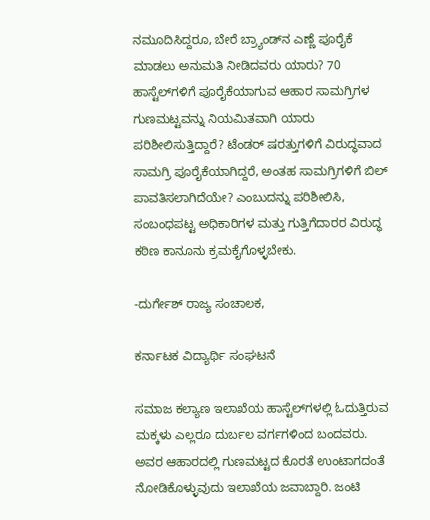ನಮೂದಿಸಿದ್ದರೂ, ಬೇರೆ ಬ್ರ್ಯಾಂಡ್‌ನ ಎಣ್ಣೆ ಪೂರೈಕೆ ಮಾಡಲು ಅನುಮತಿ ನೀಡಿದವರು ಯಾರು? 70 ಹಾಸ್ಟೆಲ್‌ಗಳಿಗೆ ಪೂರೈಕೆಯಾಗುವ ಆಹಾರ ಸಾಮಗ್ರಿಗಳ ಗುಣಮಟ್ಟವನ್ನು ನಿಯಮಿತವಾಗಿ ಯಾರು ಪರಿಶೀಲಿಸುತ್ತಿದ್ದಾರೆ? ಟೆಂಡರ್ ಷರತ್ತುಗಳಿಗೆ ವಿರುದ್ಧವಾದ ಸಾಮಗ್ರಿ ಪೂರೈಕೆಯಾಗಿದ್ದರೆ, ಅಂತಹ ಸಾಮಗ್ರಿಗಳಿಗೆ ಬಿಲ್ ಪಾವತಿಸಲಾಗಿದೆಯೇ? ಎಂಬುದನ್ನು ಪರಿಶೀಲಿಸಿ, ಸಂಬಂಧಪಟ್ಟ ಅಧಿಕಾರಿಗಳ ಮತ್ತು ಗುತ್ತಿಗೆದಾರರ ವಿರುದ್ಧ ಕಠಿಣ ಕಾನೂನು ಕ್ರಮಕೈಗೊಳ್ಳಬೇಕು.

-ದುರ್ಗೇಶ್ ರಾಜ್ಯ ಸಂಚಾಲಕ,

ಕರ್ನಾಟಕ ವಿದ್ಯಾರ್ಥಿ ಸಂಘಟನೆ

ಸಮಾಜ ಕಲ್ಯಾಣ ಇಲಾಖೆಯ ಹಾಸ್ಟೆಲ್‌ಗಳಲ್ಲಿ ಓದುತ್ತಿರುವ ಮಕ್ಕಳು ಎಲ್ಲರೂ ದುರ್ಬಲ ವರ್ಗಗಳಿಂದ ಬಂದವರು. ಅವರ ಆಹಾರದಲ್ಲಿ ಗುಣಮಟ್ಟದ ಕೊರತೆ ಉಂಟಾಗದಂತೆ ನೋಡಿಕೊಳ್ಳುವುದು ಇಲಾಖೆಯ ಜವಾಬ್ದಾರಿ. ಜಂಟಿ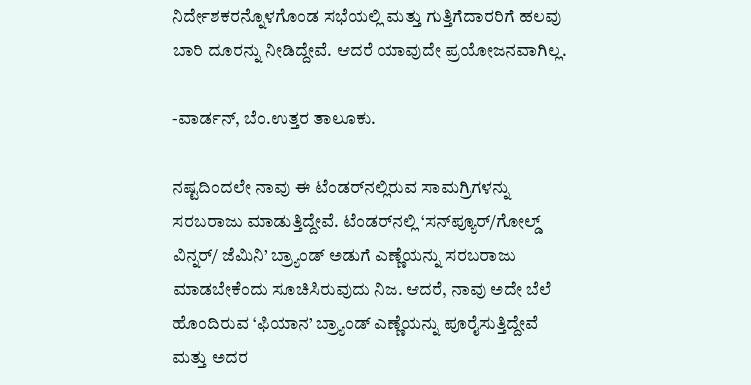ನಿರ್ದೇಶಕರನ್ನೊಳಗೊಂಡ ಸಭೆಯಲ್ಲಿ ಮತ್ತು ಗುತ್ತಿಗೆದಾರರಿಗೆ ಹಲವು ಬಾರಿ ದೂರನ್ನು ನೀಡಿದ್ದೇವೆ. ಆದರೆ ಯಾವುದೇ ಪ್ರಯೋಜನವಾಗಿಲ್ಲ.

-ವಾರ್ಡನ್, ಬೆಂ.ಉತ್ತರ ತಾಲೂಕು.

ನಷ್ಟದಿಂದಲೇ ನಾವು ಈ ಟೆಂಡರ್‌ನಲ್ಲಿರುವ ಸಾಮಗ್ರಿಗಳನ್ನು ಸರಬರಾಜು ಮಾಡುತ್ತಿದ್ದೇವೆ. ಟೆಂಡರ್‌ನಲ್ಲಿ ‘ಸನ್‌ಪ್ಯೂರ್/ಗೋಲ್ಡ್ ವಿನ್ನರ್/ ಜೆಮಿನಿ’ ಬ್ರ್ಯಾಂಡ್ ಅಡುಗೆ ಎಣ್ಣೆಯನ್ನು ಸರಬರಾಜು ಮಾಡಬೇಕೆಂದು ಸೂಚಿಸಿರುವುದು ನಿಜ. ಆದರೆ, ನಾವು ಅದೇ ಬೆಲೆ ಹೊಂದಿರುವ ‘ಫಿಯಾನ’ ಬ್ರ್ಯಾಂಡ್ ಎಣ್ಣೆಯನ್ನು ಪೂರೈಸುತ್ತಿದ್ದೇವೆ ಮತ್ತು ಅದರ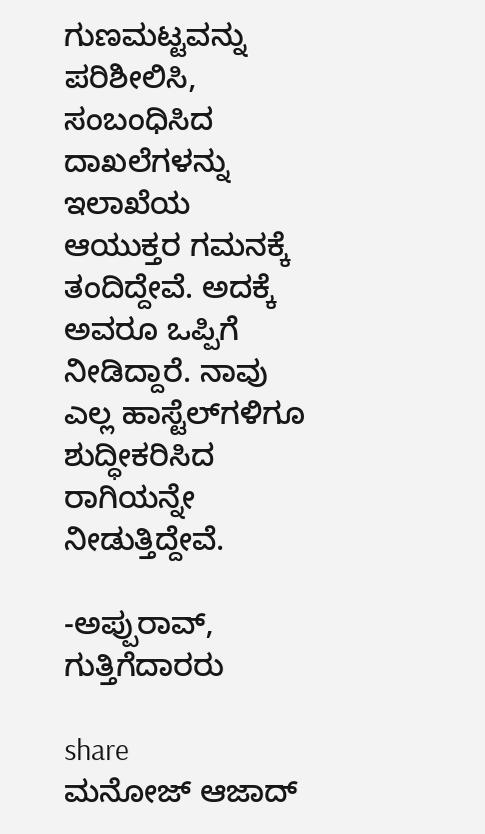ಗುಣಮಟ್ಟವನ್ನು ಪರಿಶೀಲಿಸಿ, ಸಂಬಂಧಿಸಿದ ದಾಖಲೆಗಳನ್ನು ಇಲಾಖೆಯ ಆಯುಕ್ತರ ಗಮನಕ್ಕೆ ತಂದಿದ್ದೇವೆ. ಅದಕ್ಕೆ ಅವರೂ ಒಪ್ಪಿಗೆ ನೀಡಿದ್ದಾರೆ. ನಾವು ಎಲ್ಲ ಹಾಸ್ಟೆಲ್‌ಗಳಿಗೂ ಶುದ್ಧೀಕರಿಸಿದ ರಾಗಿಯನ್ನೇ ನೀಡುತ್ತಿದ್ದೇವೆ.

-ಅಪ್ಪುರಾವ್, ಗುತ್ತಿಗೆದಾರರು

share
ಮನೋಜ್ ಆಜಾದ್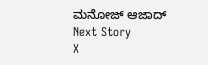ಮನೋಜ್ ಆಜಾದ್
Next Story
X